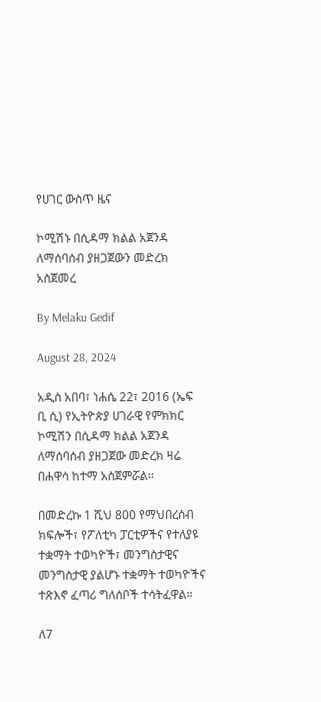የሀገር ውስጥ ዜና

ኮሚሽኑ በሲዳማ ክልል አጀንዳ ለማሰባሰብ ያዘጋጀውን መድረክ አስጀመረ

By Melaku Gedif

August 28, 2024

አዲስ አበባ፣ ነሐሴ 22፣ 2016 (ኤፍ ቢ ሲ) የኢትዮጵያ ሀገራዊ የምክክር ኮሚሽን በሲዳማ ክልል አጀንዳ ለማሰባሰብ ያዘጋጀው መድረክ ዛሬ በሐዋሳ ከተማ አስጀምሯል፡፡

በመድረኩ 1 ሺህ 800 የማህበረሰብ ክፍሎች፣ የፖለቲካ ፓርቲዎችና የተለያዩ ተቋማት ተወካዮች፣ መንግስታዊና መንግስታዊ ያልሆኑ ተቋማት ተወካዮችና ተጽእኖ ፈጣሪ ግለሰቦች ተሳትፈዋል፡፡

ለ7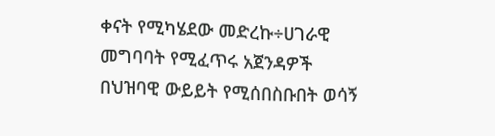ቀናት የሚካሄደው መድረኩ÷ሀገራዊ መግባባት የሚፈጥሩ አጀንዳዎች በህዝባዊ ውይይት የሚሰበስቡበት ወሳኝ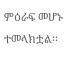ምዕራፍ መሆኑ ተመላክቷል፡፡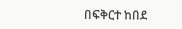በፍቅርተ ከበደ